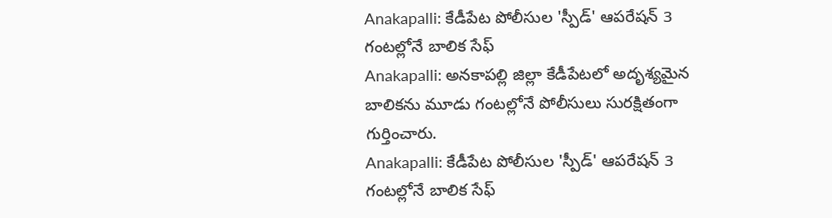Anakapalli: కేడీపేట పోలీసుల 'స్పీడ్' ఆపరేషన్ 3 గంటల్లోనే బాలిక సేఫ్
Anakapalli: అనకాపల్లి జిల్లా కేడీపేటలో అదృశ్యమైన బాలికను మూడు గంటల్లోనే పోలీసులు సురక్షితంగా గుర్తించారు.
Anakapalli: కేడీపేట పోలీసుల 'స్పీడ్' ఆపరేషన్ 3 గంటల్లోనే బాలిక సేఫ్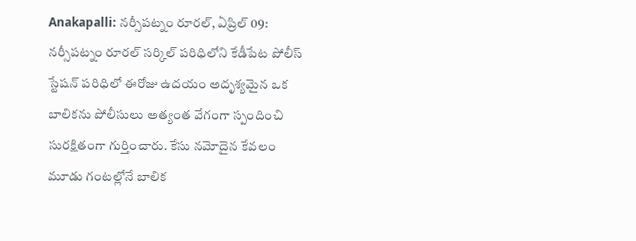Anakapalli: నర్సీపట్నం రూరల్, ఏప్రిల్ 09: నర్సీపట్నం రూరల్ సర్కిల్ పరిధిలోని కేడీపేట పోలీస్ స్టేషన్ పరిధిలో ఈరోజు ఉదయం అదృశ్యమైన ఒక బాలికను పోలీసులు అత్యంత వేగంగా స్పందించి సురక్షితంగా గుర్తించారు. కేసు నమోదైన కేవలం మూడు గంటల్లోనే బాలిక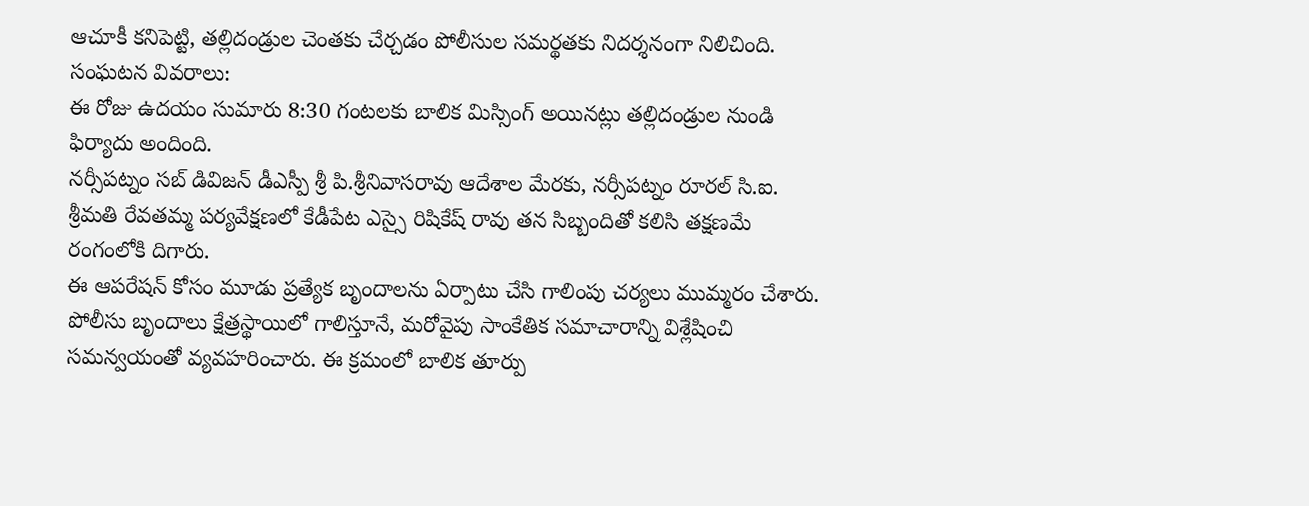ఆచూకీ కనిపెట్టి, తల్లిదండ్రుల చెంతకు చేర్చడం పోలీసుల సమర్థతకు నిదర్శనంగా నిలిచింది.
సంఘటన వివరాలు:
ఈ రోజు ఉదయం సుమారు 8:30 గంటలకు బాలిక మిస్సింగ్ అయినట్లు తల్లిదండ్రుల నుండి ఫిర్యాదు అందింది.
నర్సీపట్నం సబ్ డివిజన్ డీఎస్పీ శ్రీ పి.శ్రీనివాసరావు ఆదేశాల మేరకు, నర్సీపట్నం రూరల్ సి.ఐ. శ్రీమతి రేవతమ్మ పర్యవేక్షణలో కేడీపేట ఎస్సై రిషికేష్ రావు తన సిబ్బందితో కలిసి తక్షణమే రంగంలోకి దిగారు.
ఈ ఆపరేషన్ కోసం మూడు ప్రత్యేక బృందాలను ఏర్పాటు చేసి గాలింపు చర్యలు ముమ్మరం చేశారు.
పోలీసు బృందాలు క్షేత్రస్థాయిలో గాలిస్తూనే, మరోవైపు సాంకేతిక సమాచారాన్ని విశ్లేషించి సమన్వయంతో వ్యవహరించారు. ఈ క్రమంలో బాలిక తూర్పు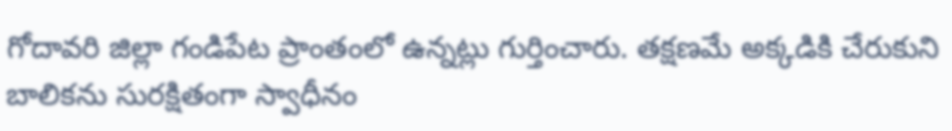గోదావరి జిల్లా గండిపేట ప్రాంతంలో ఉన్నట్లు గుర్తించారు. తక్షణమే అక్కడికి చేరుకుని బాలికను సురక్షితంగా స్వాధీనం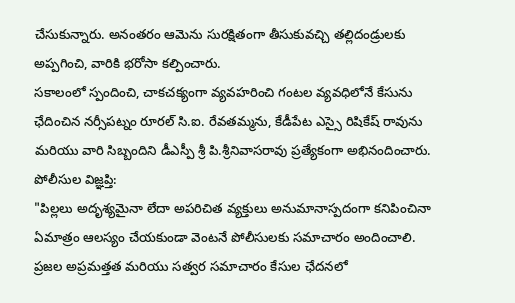చేసుకున్నారు. అనంతరం ఆమెను సురక్షితంగా తీసుకువచ్చి తల్లిదండ్రులకు అప్పగించి, వారికి భరోసా కల్పించారు.
సకాలంలో స్పందించి, చాకచక్యంగా వ్యవహరించి గంటల వ్యవధిలోనే కేసును ఛేదించిన నర్సీపట్నం రూరల్ సి.ఐ. రేవతమ్మను, కేడీపేట ఎస్సై రిషికేష్ రావును మరియు వారి సిబ్బందిని డీఎస్పీ శ్రీ పి.శ్రీనివాసరావు ప్రత్యేకంగా అభినందించారు.
పోలీసుల విజ్ఞప్తి:
"పిల్లలు అదృశ్యమైనా లేదా అపరిచిత వ్యక్తులు అనుమానాస్పదంగా కనిపించినా ఏమాత్రం ఆలస్యం చేయకుండా వెంటనే పోలీసులకు సమాచారం అందించాలి. ప్రజల అప్రమత్తత మరియు సత్వర సమాచారం కేసుల ఛేదనలో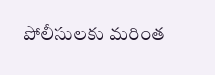పోలీసులకు మరింత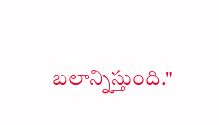బలాన్నిస్తుంది."